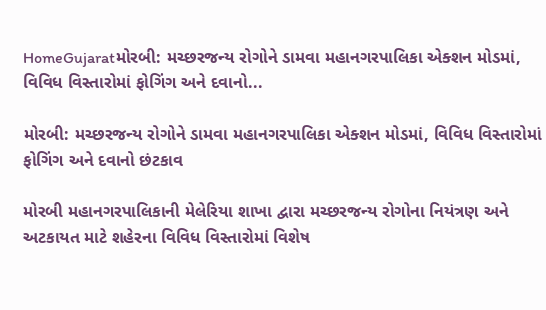HomeGujaratમોરબી: મચ્છરજન્ય રોગોને ડામવા મહાનગરપાલિકા એક્શન મોડમાં, વિવિધ વિસ્તારોમાં ફોગિંગ અને દવાનો...

મોરબી: મચ્છરજન્ય રોગોને ડામવા મહાનગરપાલિકા એક્શન મોડમાં, વિવિધ વિસ્તારોમાં ફોગિંગ અને દવાનો છંટકાવ

મોરબી મહાનગરપાલિકાની મેલેરિયા શાખા દ્વારા મચ્છરજન્ય રોગોના નિયંત્રણ અને અટકાયત માટે શહેરના વિવિધ વિસ્તારોમાં વિશેષ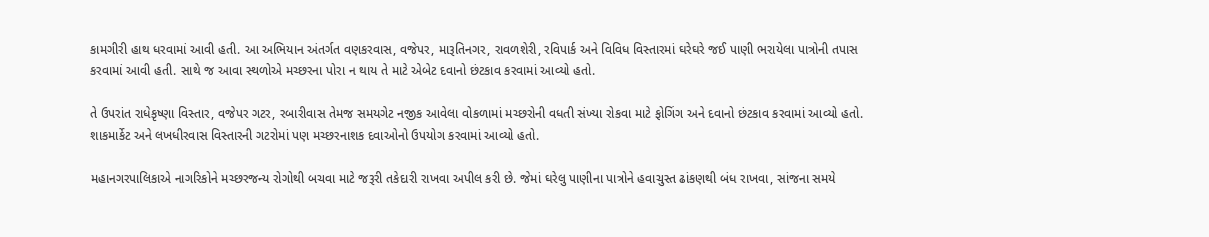કામગીરી હાથ ધરવામાં આવી હતી. આ અભિયાન અંતર્ગત વણકરવાસ, વજેપર, મારૂતિનગર, રાવળશેરી, રવિપાર્ક અને વિવિધ વિસ્તારમાં ઘરેઘરે જઈ પાણી ભરાયેલા પાત્રોની તપાસ કરવામાં આવી હતી. સાથે જ આવા સ્થળોએ મચ્છરના પોરા ન થાય તે માટે એબેટ દવાનો છંટકાવ કરવામાં આવ્યો હતો.

તે ઉપરાંત રાધેકૃષ્ણા વિસ્તાર, વજેપર ગટર, રબારીવાસ તેમજ સમયગેટ નજીક આવેલા વોકળામાં મચ્છરોની વધતી સંખ્યા રોકવા માટે ફોગિંગ અને દવાનો છંટકાવ કરવામાં આવ્યો હતો. શાકમાર્કેટ અને લખધીરવાસ વિસ્તારની ગટરોમાં પણ મચ્છરનાશક દવાઓનો ઉપયોગ કરવામાં આવ્યો હતો.

મહાનગરપાલિકાએ નાગરિકોને મચ્છરજન્ય રોગોથી બચવા માટે જરૂરી તકેદારી રાખવા અપીલ કરી છે. જેમાં ઘરેલુ પાણીના પાત્રોને હવાચુસ્ત ઢાંકણથી બંધ રાખવા, સાંજના સમયે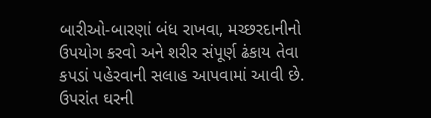બારીઓ-બારણાં બંધ રાખવા, મચ્છરદાનીનો ઉપયોગ કરવો અને શરીર સંપૂર્ણ ઢંકાય તેવા કપડાં પહેરવાની સલાહ આપવામાં આવી છે. ઉપરાંત ઘરની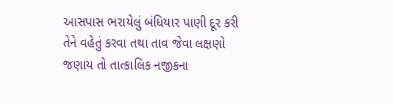આસપાસ ભરાયેલું બંધિયાર પાણી દૂર કરી તેને વહેતું કરવા તથા તાવ જેવા લક્ષણો જણાય તો તાત્કાલિક નજીકના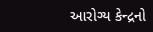આરોગ્ય કેન્દ્રનો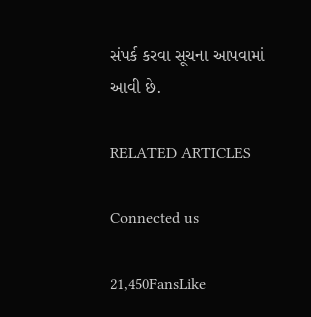સંપર્ક કરવા સૂચના આપવામાં આવી છે.

RELATED ARTICLES

Connected us

21,450FansLike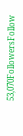53,070FollowersFollow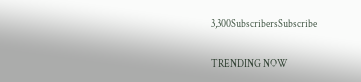3,300SubscribersSubscribe

TRENDING NOW